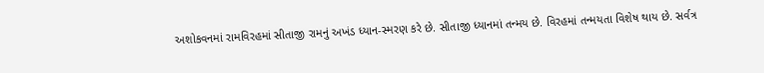અશોકવનમાં રામવિરહમાં સીતાજી રામનું અખંડ ધ્યાન-સ્મરણ કરે છે. સીતાજી ધ્યાનમાં તન્મય છે. વિરહમાં તન્મયતા વિશેષ થાય છે. સર્વત્ર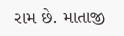રામ છે. માતાજી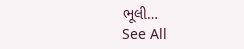ભૂલી…
See All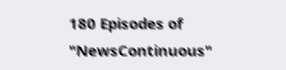180 Episodes of "NewsContinuous"